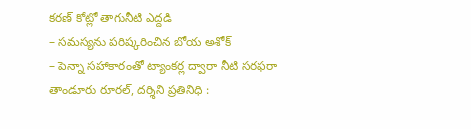కరణ్ కోట్లో తాగునీటి ఎద్దడి
– సమస్యను పరిష్కరించిన బోయ అశోక్
– పెన్నా సహాకారంతో ట్యాంకర్ల ద్వారా నీటి సరఫరా
తాండూరు రూరల్, దర్శిని ప్రతినిధి :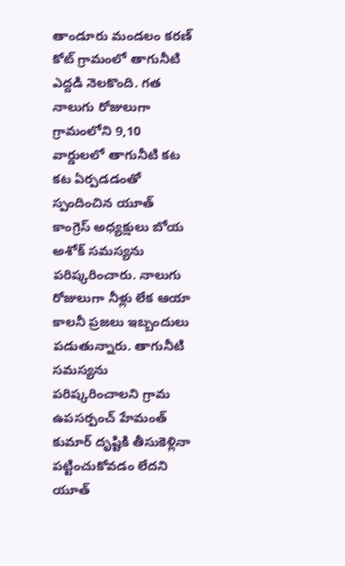తాండూరు మండలం కరణ్ కోట్ గ్రామంలో తాగునీటి ఎద్దడి నెలకొంది. గత నాలుగు రోజులుగా గ్రామంలోని 9,10 వార్డులలో తాగునీటి కట కట ఏర్పడడంతో స్పందించిన యూత్ కాంగ్రెస్ అధ్యక్షులు బోయ అశోక్ సమస్యను పరిష్కరించారు. నాలుగు రోజులుగా నీళ్లు లేక ఆయా కాలనీ ప్రజలు ఇబ్బందులు పడుతున్నారు. తాగునీటి సమస్యను పరిష్కరించాలని గ్రామ ఉపసర్పంచ్ హేమంత్ కుమార్ దృష్టికి తీసుకెళ్లినా పట్టించుకోవడం లేదని యూత్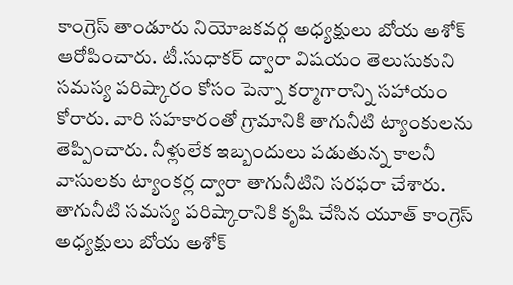కాంగ్రెస్ తాండూరు నియోజకవర్గ అధ్యక్షులు బోయ అశోక్ ఆరోపించారు. టీ.సుధాకర్ ద్వారా విషయం తెలుసుకుని సమస్య పరిష్కారం కోసం పెన్నా కర్మాగారాన్ని సహాయం కోరారు. వారి సహకారంతో గ్రామానికి తాగునీటి ట్యాంకులను తెప్పించారు. నీళ్లులేక ఇబ్బందులు పడుతున్న కాలనీ వాసులకు ట్యాంకర్ల ద్వారా తాగునీటిని సరఫరా చేశారు. తాగునీటి సమస్య పరిష్కారానికి కృషి చేసిన యూత్ కాంగ్రెస్ అధ్యక్షులు బోయ అశోక్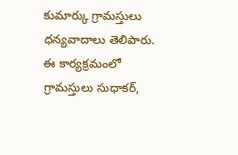కుమార్కు గ్రామస్తులు ధన్యవాదాలు తెలిపారు. ఈ కార్యక్రమంలో గ్రామస్తులు సుధాకర్,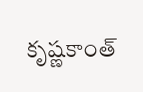కృష్ణకాంత్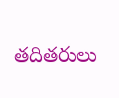తదితరులు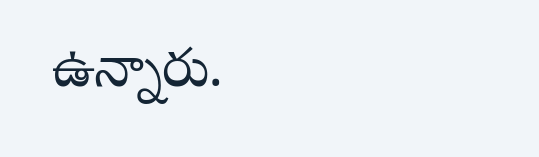ఉన్నారు.